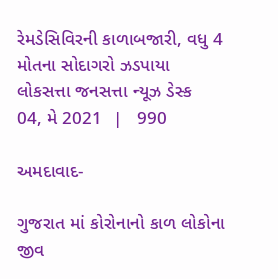રેમડેસિવિરની કાળાબજારી, વધુ 4 મોતના સોદાગરો ઝડપાયા
લોકસત્તા જનસત્તા ન્યૂઝ ડેસ્ક
04, મે 2021  |   990

અમદાવાદ-

ગુજરાત માં કોરોનાનો કાળ લોકોના જીવ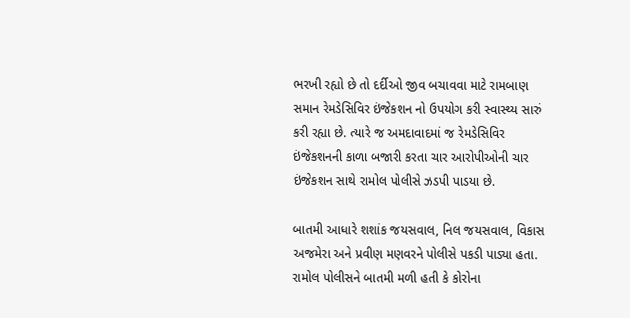ભરખી રહ્યો છે તો દર્દીઓ જીવ બચાવવા માટે રામબાણ સમાન રેમડેસિવિર ઇંજેકશન નો ઉપયોગ કરી સ્વાસ્થ્ય સારું કરી રહ્યા છે. ત્યારે જ અમદાવાદમાં જ રેમડેસિવિર ઇંજેકશનની કાળા બજારી કરતા ચાર આરોપીઓની ચાર ઇંજેકશન સાથે રામોલ પોલીસે ઝડપી પાડયા છે.

બાતમી આધારે શશાંક જયસવાલ, નિલ જયસવાલ, વિકાસ અજમેરા અને પ્રવીણ મણવરને પોલીસે પકડી પાડ્યા હતા. રામોલ પોલીસને બાતમી મળી હતી કે કોરોના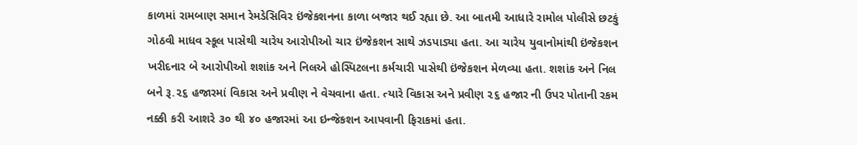કાળમાં રામબાણ સમાન રેમડેસિવિર ઇંજેકશનના કાળા બજાર થઈ રહ્યા છે. આ બાતમી આધારે રામોલ પોલીસે છટકું ગોઠવી માધવ સ્કૂલ પાસેથી ચારેય આરોપીઓ ચાર ઇંજેકશન સાથે ઝડપાડ્યા હતા. આ ચારેય યુવાનોમાંથી ઇંજેકશન ખરીદનાર બે આરોપીઓ શશાંક અને નિલએ હોસ્પિટલના કર્મચારી પાસેથી ઇંજેકશન મેળવ્યા હતા. શશાંક અને નિલ બને રૂ.૨૬ હજારમાં વિકાસ અને પ્રવીણ ને વેચવાના હતા. ત્યારે વિકાસ અને પ્રવીણ ૨૬ હજાર ની ઉપર પોતાની રકમ નક્કી કરી આશરે ૩૦ થી ૪૦ હજારમાં આ ઇન્જેકશન આપવાની ફિરાકમાં હતા.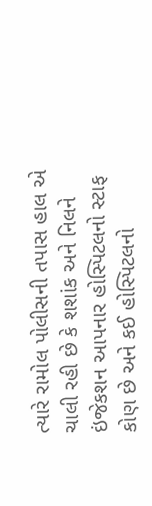ત્યારે રામોલ પોલીસની તપાસ હાલ એ ચાલી રહી છે કે શશાંક અને નિલને ઇંજેકશન આપનાર હોસ્પિટલનો સ્ટાફ કોણ છે અને કઈ હોસ્પિટલનો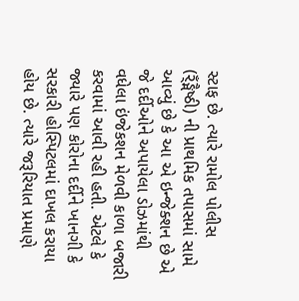સ્ટાફ છે. ત્યારે રામોલ પોલીસ (ર્ઁઙ્મૈષ્ઠી) ની પ્રાથમિક તપાસમાં સામે આવ્યું છે કે આ એ ઇન્જેક્શન છે એ જે દર્દીઓને અપાયેલા ડોઝમાંથી વધેલા ઇંજેકશન મેળવી કાળા બજારી કરવામાં આવી રહી હતી. એટલે કે જ્યારે પણ કોરોના દર્દીને ખાનગી કે સરકારી હોસ્પિટલમાં દાખલ કરાયા હોય છે. ત્યારે જરૂરિયાત પ્રમાણે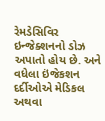રેમડેસિવિર ઇન્જેક્શનનો ડોઝ અપાતો હોય છે. અને વધેલા ઇંજેકશન દર્દીઓએ મેડિકલ અથવા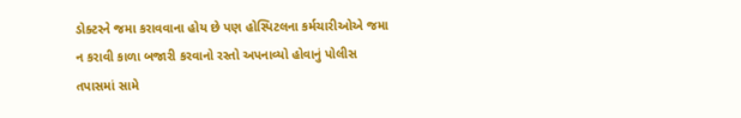ડોક્ટરને જમા કરાવવાના હોય છે પણ હોસ્પિટલના કર્મચારીઓએ જમા ન કરાવી કાળા બજારી કરવાનો રસ્તો અપનાવ્યો હોવાનું પોલીસ તપાસમાં સામે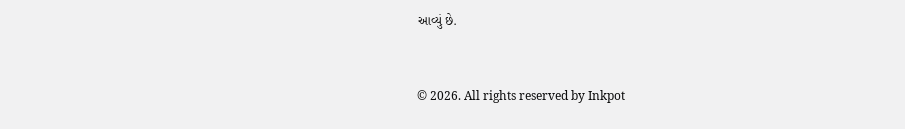આવ્યું છે.


© 2026. All rights reserved by Inkpot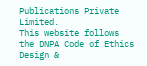Publications Private Limited.
This website follows the DNPA Code of Ethics
Design &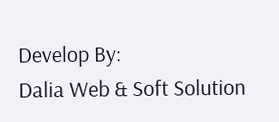Develop By:
Dalia Web & Soft Solution